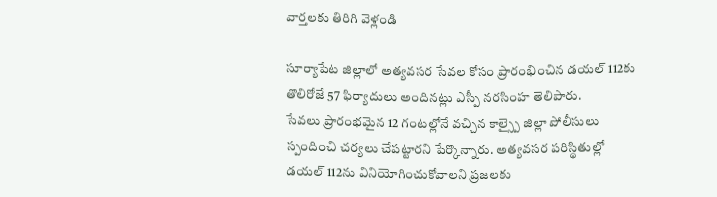వార్తలకు తిరిగి వెళ్లండి

సూర్యాపేట జిల్లాలో అత్యవసర సేవల కోసం ప్రారంభించిన డయల్ 112కు తొలిరోజే 57 ఫిర్యాదులు అందినట్లు ఎస్పీ నరసింహ తెలిపారు.
సేవలు ప్రారంభమైన 12 గంటల్లోనే వచ్చిన కాల్స్పై జిల్లా పోలీసులు స్పందించి చర్యలు చేపట్టారని పేర్కొన్నారు. అత్యవసర పరిస్థితుల్లో డయల్ 112ను వినియోగించుకోవాలని ప్రజలకు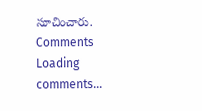సూచించారు.
Comments
Loading comments...